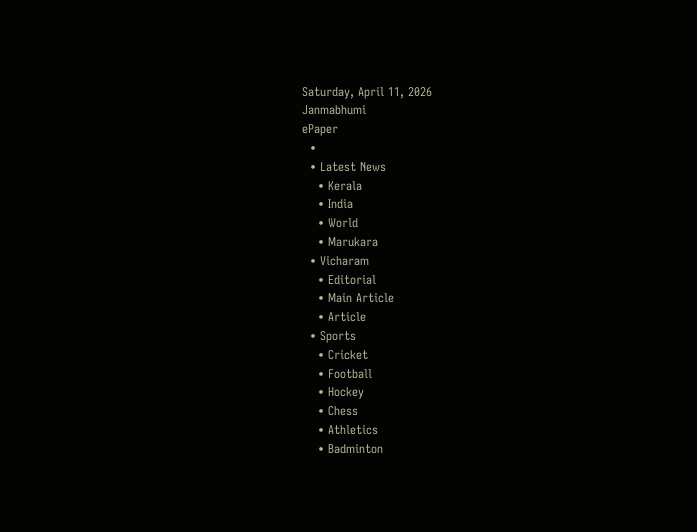Saturday, April 11, 2026
Janmabhumi
ePaper
  •
  • Latest News
    • Kerala
    • India
    • World
    • Marukara
  • Vicharam
    • Editorial
    • Main Article
    • Article
  • Sports
    • Cricket
    • Football
    • Hockey
    • Chess
    • Athletics
    • Badminton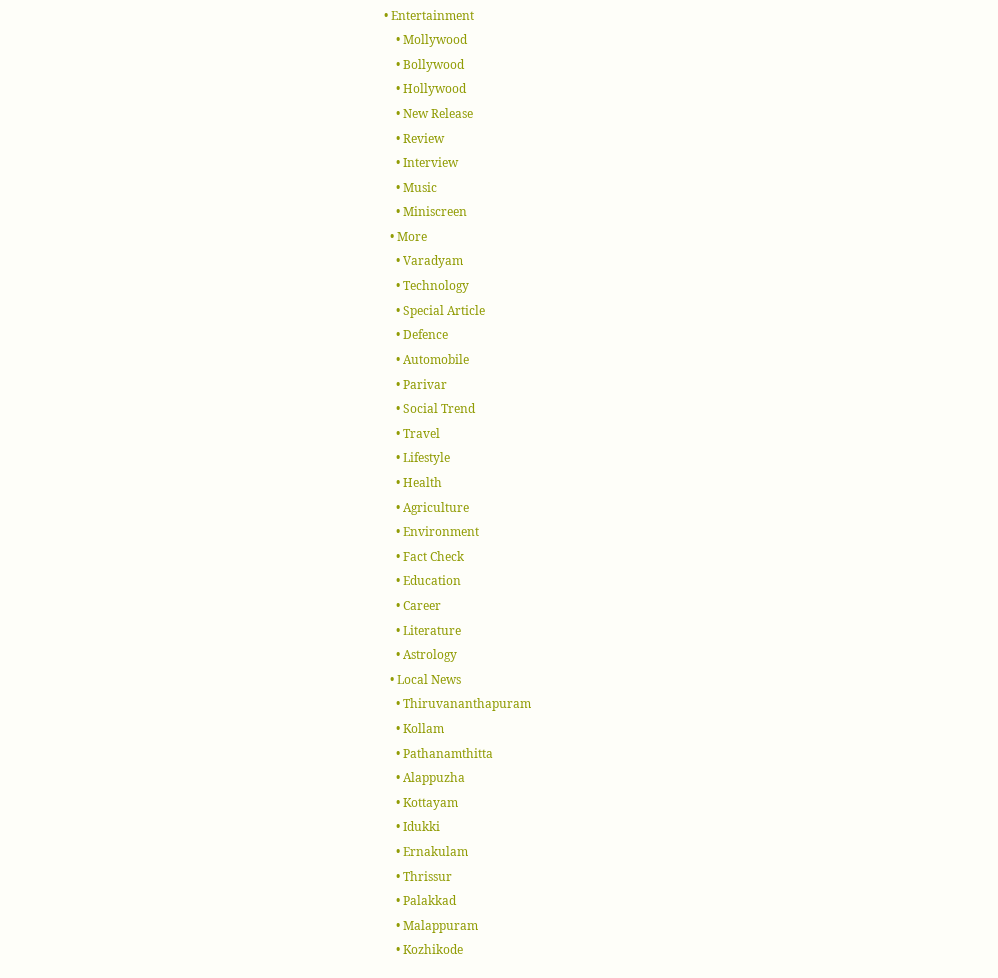• Entertainment
    • Mollywood
    • Bollywood
    • Hollywood
    • New Release
    • Review
    • Interview
    • Music
    • Miniscreen
  • More
    • Varadyam
    • Technology
    • Special Article
    • Defence
    • Automobile
    • Parivar
    • Social Trend
    • Travel
    • Lifestyle
    • Health
    • Agriculture
    • Environment
    • Fact Check
    • Education
    • Career
    • Literature
    • Astrology
  • Local News
    • Thiruvananthapuram
    • Kollam
    • Pathanamthitta
    • Alappuzha
    • Kottayam
    • Idukki
    • Ernakulam
    • Thrissur
    • Palakkad
    • Malappuram
    • Kozhikode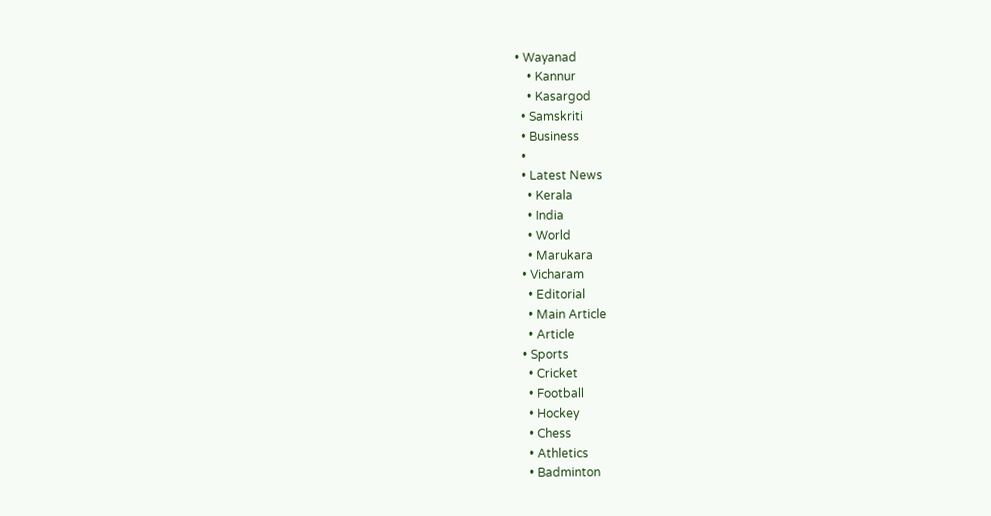• Wayanad
    • Kannur
    • Kasargod
  • Samskriti
  • Business
  •
  • Latest News
    • Kerala
    • India
    • World
    • Marukara
  • Vicharam
    • Editorial
    • Main Article
    • Article
  • Sports
    • Cricket
    • Football
    • Hockey
    • Chess
    • Athletics
    • Badminton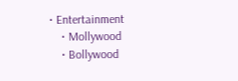• Entertainment
    • Mollywood
    • Bollywood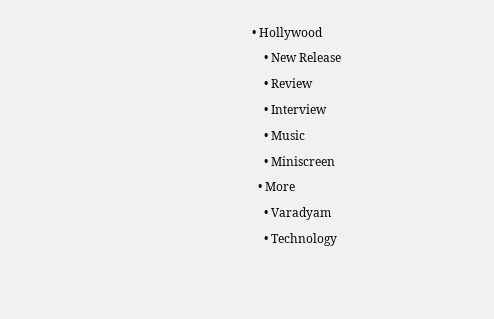• Hollywood
    • New Release
    • Review
    • Interview
    • Music
    • Miniscreen
  • More
    • Varadyam
    • Technology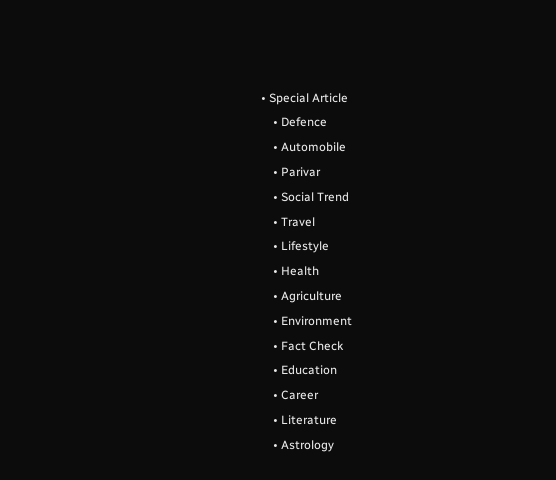• Special Article
    • Defence
    • Automobile
    • Parivar
    • Social Trend
    • Travel
    • Lifestyle
    • Health
    • Agriculture
    • Environment
    • Fact Check
    • Education
    • Career
    • Literature
    • Astrology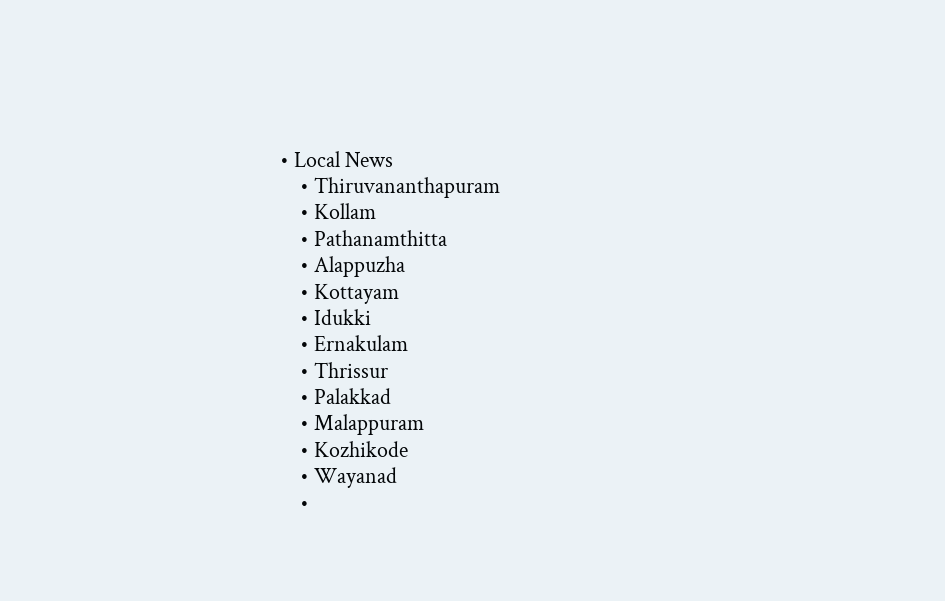• Local News
    • Thiruvananthapuram
    • Kollam
    • Pathanamthitta
    • Alappuzha
    • Kottayam
    • Idukki
    • Ernakulam
    • Thrissur
    • Palakkad
    • Malappuram
    • Kozhikode
    • Wayanad
    •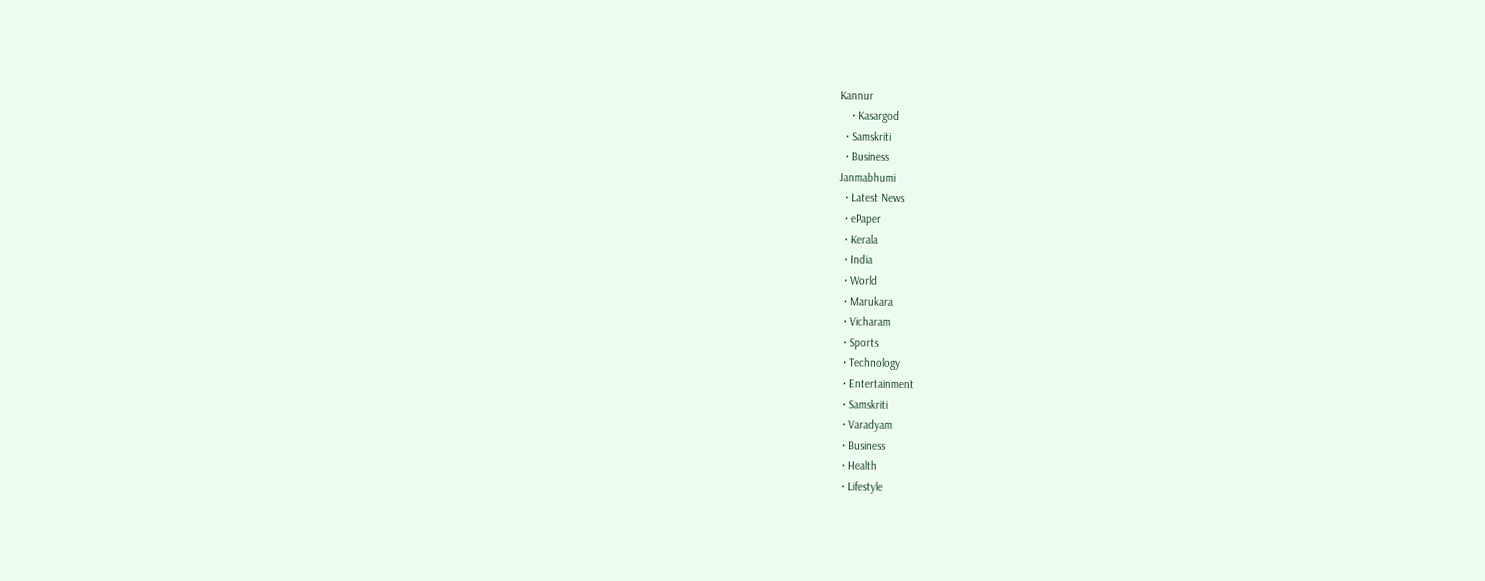Kannur
    • Kasargod
  • Samskriti
  • Business
Janmabhumi
  • Latest News
  • ePaper
  • Kerala
  • India
  • World
  • Marukara
  • Vicharam
  • Sports
  • Technology
  • Entertainment
  • Samskriti
  • Varadyam
  • Business
  • Health
  • Lifestyle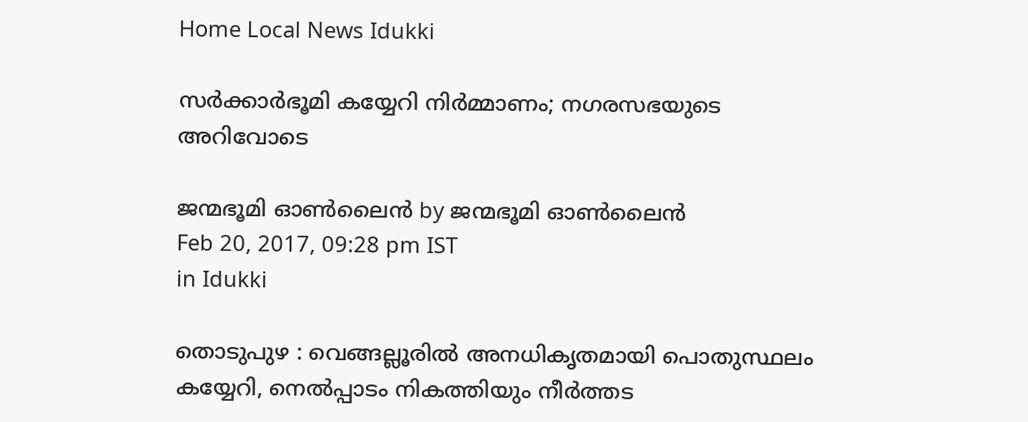Home Local News Idukki

സര്‍ക്കാര്‍ഭൂമി കയ്യേറി നിര്‍മ്മാണം; നഗരസഭയുടെ അറിവോടെ

ജന്മഭൂമി ഓണ്‍ലൈന്‍ by ജന്മഭൂമി ഓണ്‍ലൈന്‍
Feb 20, 2017, 09:28 pm IST
in Idukki

തൊടുപുഴ : വെങ്ങല്ലൂരില്‍ അനധികൃതമായി പൊതുസ്ഥലം കയ്യേറി, നെല്‍പ്പാടം നികത്തിയും നീര്‍ത്തട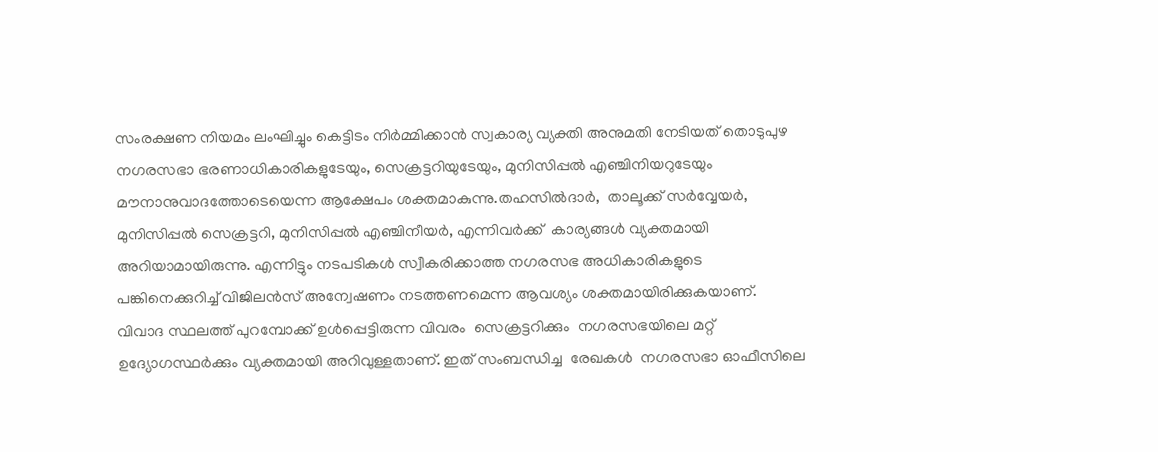സംരക്ഷണ നിയമം ലംഘിച്ചും കെട്ടിടം നിര്‍മ്മിക്കാന്‍ സ്വകാര്യ വ്യക്തി അനുമതി നേടിയത് തൊടുപുഴ നഗരസഭാ ഭരണാധികാരികളുടേയും, സെക്രട്ടറിയുടേയും, മുനിസിപ്പല്‍ എഞ്ചിനിയറുടേയും മൗനാനുവാദത്തോടെയെന്ന ആക്ഷേപം ശക്തമാകുന്നു.തഹസില്‍ദാര്‍,  താലൂക്ക് സര്‍വ്വേയര്‍,  മുനിസിപ്പല്‍ സെക്രട്ടറി, മുനിസിപ്പല്‍ എഞ്ചിനീയര്‍, എന്നിവര്‍ക്ക്  കാര്യങ്ങള്‍ വ്യക്തമായി അറിയാമായിരുന്നു. എന്നിട്ടും നടപടികള്‍ സ്വീകരിക്കാത്ത നഗരസഭ അധികാരികളുടെ പങ്കിനെക്കുറിച്ച് വിജിലന്‍സ് അന്വേഷണം നടത്തണമെന്ന ആവശ്യം ശക്തമായിരിക്കുകയാണ്. വിവാദ സ്ഥലത്ത് പുറമ്പോക്ക് ഉള്‍പ്പെട്ടിരുന്ന വിവരം  സെക്രട്ടറിക്കും  നഗരസഭയിലെ മറ്റ് ഉദ്യോഗസ്ഥര്‍ക്കും വ്യക്തമായി അറിവുള്ളതാണ്. ഇത് സംബന്ധിച്ച  രേഖകള്‍  നഗരസഭാ ഓഫീസിലെ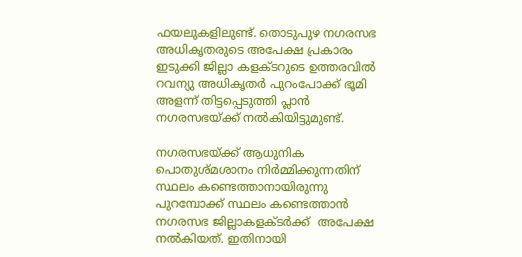ഫയലുകളിലുണ്ട്. തൊടുപുഴ നഗരസഭ അധികൃതരുടെ അപേക്ഷ പ്രകാരം ഇടുക്കി ജില്ലാ കളക്ടറുടെ ഉത്തരവില്‍ റവന്യു അധികൃതര്‍ പുറംപോക്ക് ഭൂമി അളന്ന് തിട്ടപ്പെടുത്തി പ്ലാന്‍ നഗരസഭയ്‌ക്ക് നല്‍കിയിട്ടുമുണ്ട്.

നഗരസഭയ്‌ക്ക് ആധുനിക പൊതുശ്മശാനം നിര്‍മ്മിക്കുന്നതിന് സ്ഥലം കണ്ടെത്താനായിരുന്നു പുറമ്പോക്ക് സ്ഥലം കണ്ടെത്താന്‍ നഗരസഭ ജില്ലാകളക്ടര്‍ക്ക്  അപേക്ഷ നല്‍കിയത്. ഇതിനായി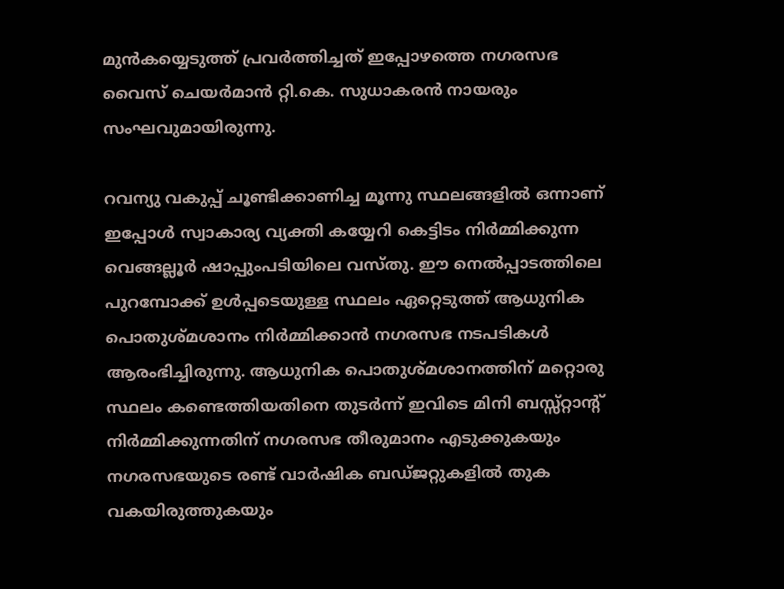മുന്‍കയ്യെടുത്ത് പ്രവര്‍ത്തിച്ചത് ഇപ്പോഴത്തെ നഗരസഭ വൈസ് ചെയര്‍മാന്‍ റ്റി.കെ. സുധാകരന്‍ നായരും സംഘവുമായിരുന്നു.

റവന്യു വകുപ്പ് ചൂണ്ടിക്കാണിച്ച മൂന്നു സ്ഥലങ്ങളില്‍ ഒന്നാണ് ഇപ്പോള്‍ സ്വാകാര്യ വ്യക്തി കയ്യേറി കെട്ടിടം നിര്‍മ്മിക്കുന്ന വെങ്ങല്ലൂര്‍ ഷാപ്പുംപടിയിലെ വസ്തു. ഈ നെല്‍പ്പാടത്തിലെ പുറമ്പോക്ക് ഉള്‍പ്പടെയുള്ള സ്ഥലം ഏറ്റെടുത്ത് ആധുനിക പൊതുശ്മശാനം നിര്‍മ്മിക്കാന്‍ നഗരസഭ നടപടികള്‍ ആരംഭിച്ചിരുന്നു. ആധുനിക പൊതുശ്മശാനത്തിന് മറ്റൊരു സ്ഥലം കണ്ടെത്തിയതിനെ തുടര്‍ന്ന് ഇവിടെ മിനി ബസ്സ്റ്റാന്റ് നിര്‍മ്മിക്കുന്നതിന് നഗരസഭ തീരുമാനം എടുക്കുകയും നഗരസഭയുടെ രണ്ട് വാര്‍ഷിക ബഡ്ജറ്റുകളില്‍ തുക വകയിരുത്തുകയും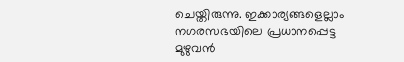ചെയ്തിരുന്നു. ഇക്കാര്യങ്ങളെല്ലാം നഗരസഭയിലെ പ്രധാനപ്പെട്ട മുഴുവന്‍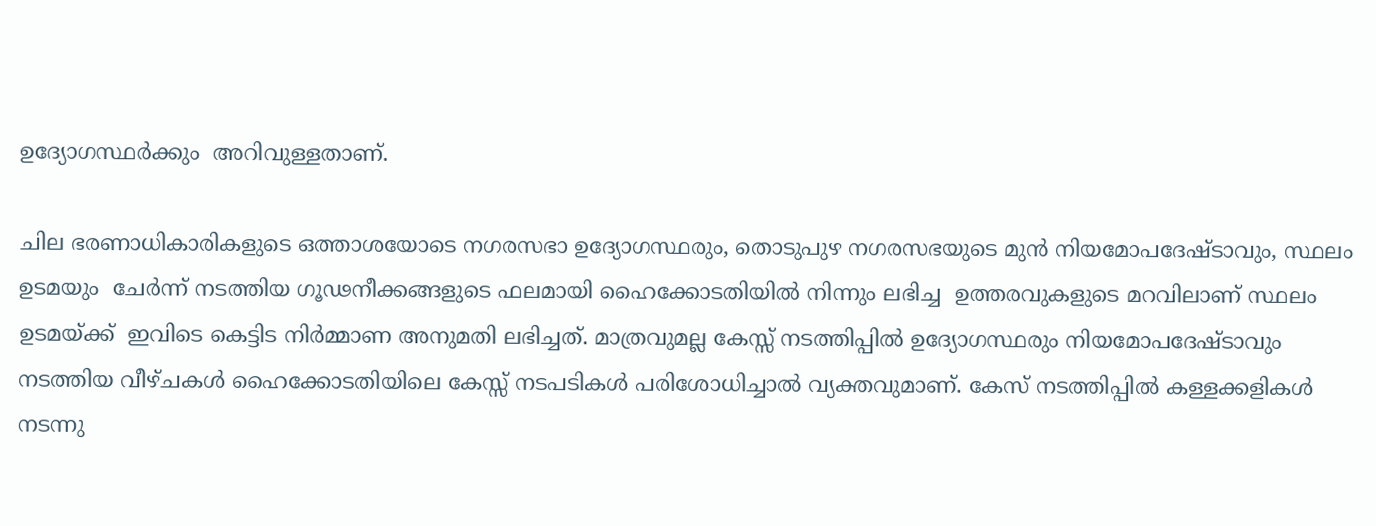ഉദ്യോഗസ്ഥര്‍ക്കും  അറിവുള്ളതാണ്.

ചില ഭരണാധികാരികളുടെ ഒത്താശയോടെ നഗരസഭാ ഉദ്യോഗസ്ഥരും, തൊടുപുഴ നഗരസഭയുടെ മുന്‍ നിയമോപദേഷ്ടാവും, സ്ഥലം ഉടമയും  ചേര്‍ന്ന് നടത്തിയ ഗൂഢനീക്കങ്ങളുടെ ഫലമായി ഹൈക്കോടതിയില്‍ നിന്നും ലഭിച്ച  ഉത്തരവുകളുടെ മറവിലാണ് സ്ഥലം ഉടമയ്‌ക്ക്  ഇവിടെ കെട്ടിട നിര്‍മ്മാണ അനുമതി ലഭിച്ചത്. മാത്രവുമല്ല കേസ്സ് നടത്തിപ്പില്‍ ഉദ്യോഗസ്ഥരും നിയമോപദേഷ്ടാവും നടത്തിയ വീഴ്ചകള്‍ ഹൈക്കോടതിയിലെ കേസ്സ് നടപടികള്‍ പരിശോധിച്ചാല്‍ വ്യക്തവുമാണ്. കേസ് നടത്തിപ്പില്‍ കള്ളക്കളികള്‍ നടന്നു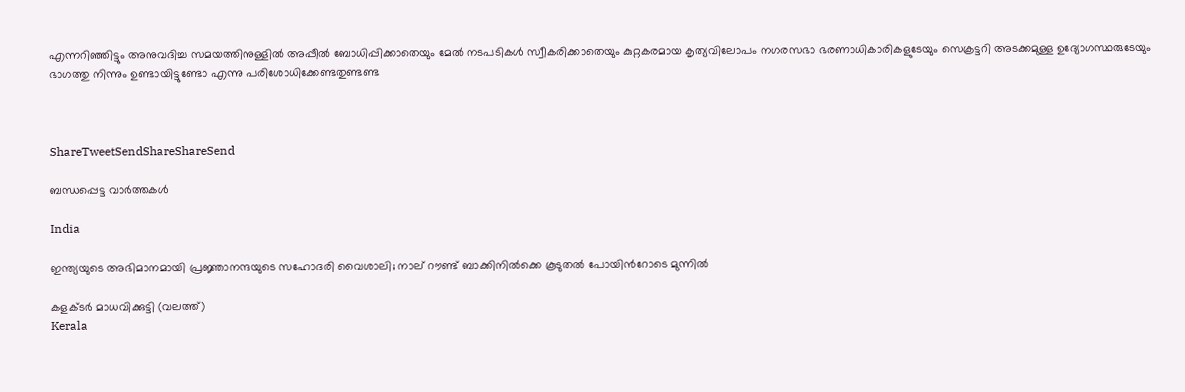എന്നറിഞ്ഞിട്ടും അനുവദിച്ച സമയത്തിനുള്ളില്‍ അപ്പീല്‍ ബോധിപ്പിക്കാതെയും മേല്‍ നടപടികള്‍ സ്വീകരിക്കാതെയും കുറ്റകരമായ കൃത്യവിലോപം നഗരസഭാ ഭരണാധികാരികളുടേയും സെക്രട്ടറി അടക്കമുള്ള ഉദ്യോഗസ്ഥരുടേയും ഭാഗത്തു നിന്നും ഉണ്ടായിട്ടുണ്ടോ എന്നു പരിശോധിക്കേണ്ടതുണ്ടണ്ട



ShareTweetSendShareShareSend

ബന്ധപ്പെട്ട വാര്‍ത്തകള്‍

India

ഇന്ത്യയുടെ അഭിമാനമായി പ്രജ്ഞാനന്ദയുടെ സഹോദരി വൈശാലി; നാല് റൗണ്ട് ബാക്കിനില്‍ക്കെ കൂടുതല്‍ പോയിന്‍റോടെ മുന്നില്‍

കളക്ടര്‍ മാധവിക്കുട്ടി (വലത്ത്)
Kerala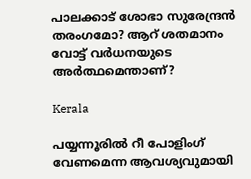പാലക്കാട് ശോഭാ സുരേന്ദ്രന്‍ തരംഗമോ? ആറ് ശതമാനം വോട്ട് വര്‍ധനയുടെ അര്‍ത്ഥമെന്താണ്?

Kerala

പയ്യന്നൂരില്‍ റീ പോളിംഗ് വേണമെന്ന ആവശ്യവുമായി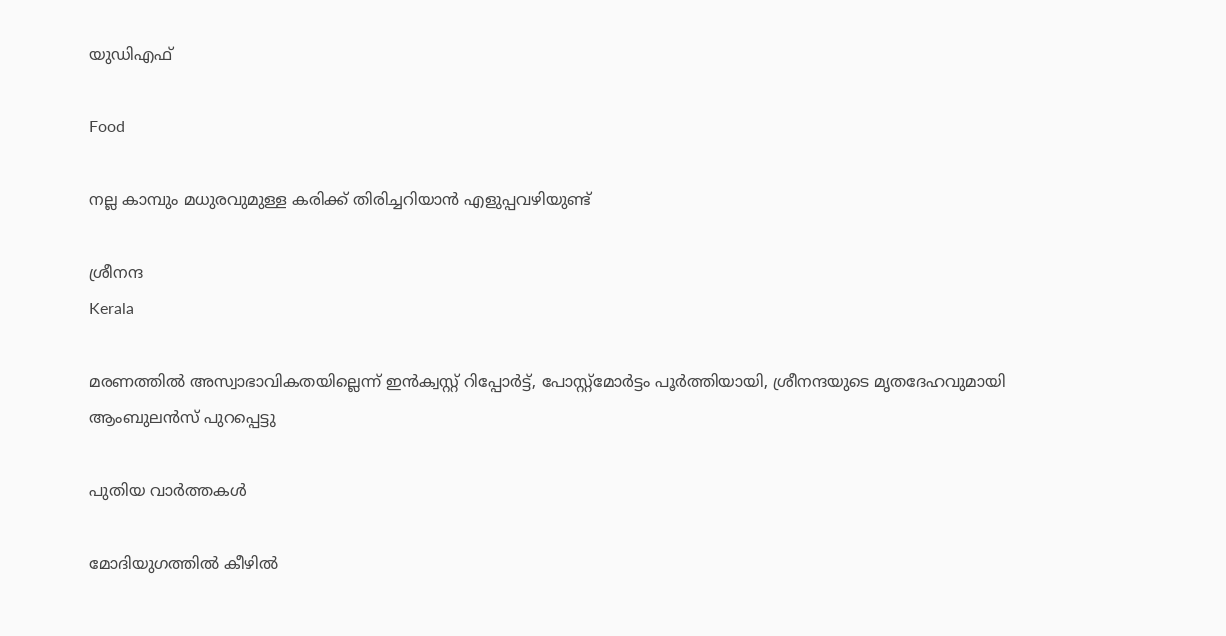യുഡിഎഫ്

Food

നല്ല കാമ്പും മധുരവുമുള്ള കരിക്ക് തിരിച്ചറിയാൻ എളുപ്പവഴിയുണ്ട്

ശ്രീനന്ദ
Kerala

മരണത്തില്‍ അസ്വാഭാവികതയില്ലെന്ന് ഇന്‍ക്വസ്റ്റ് റിപ്പോര്‍ട്ട്, പോസ്റ്റ്‌മോര്‍ട്ടം പൂര്‍ത്തിയായി, ശ്രീനന്ദയുടെ മൃതദേഹവുമായി ആംബുലന്‍സ് പുറപ്പെട്ടു

പുതിയ വാര്‍ത്തകള്‍

മോദിയുഗത്തിൽ കീഴിൽ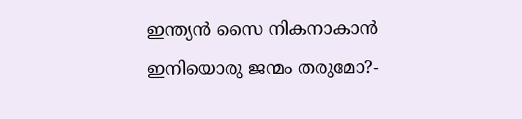ഇന്ത്യൻ സൈ നികനാകാൻ ഇനിയൊരു ജന്മം തരുമോ?-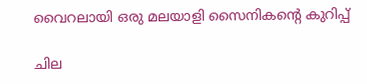വൈറലായി ഒരു മലയാളി സൈനികന്റെ കുറിപ്പ്

ചില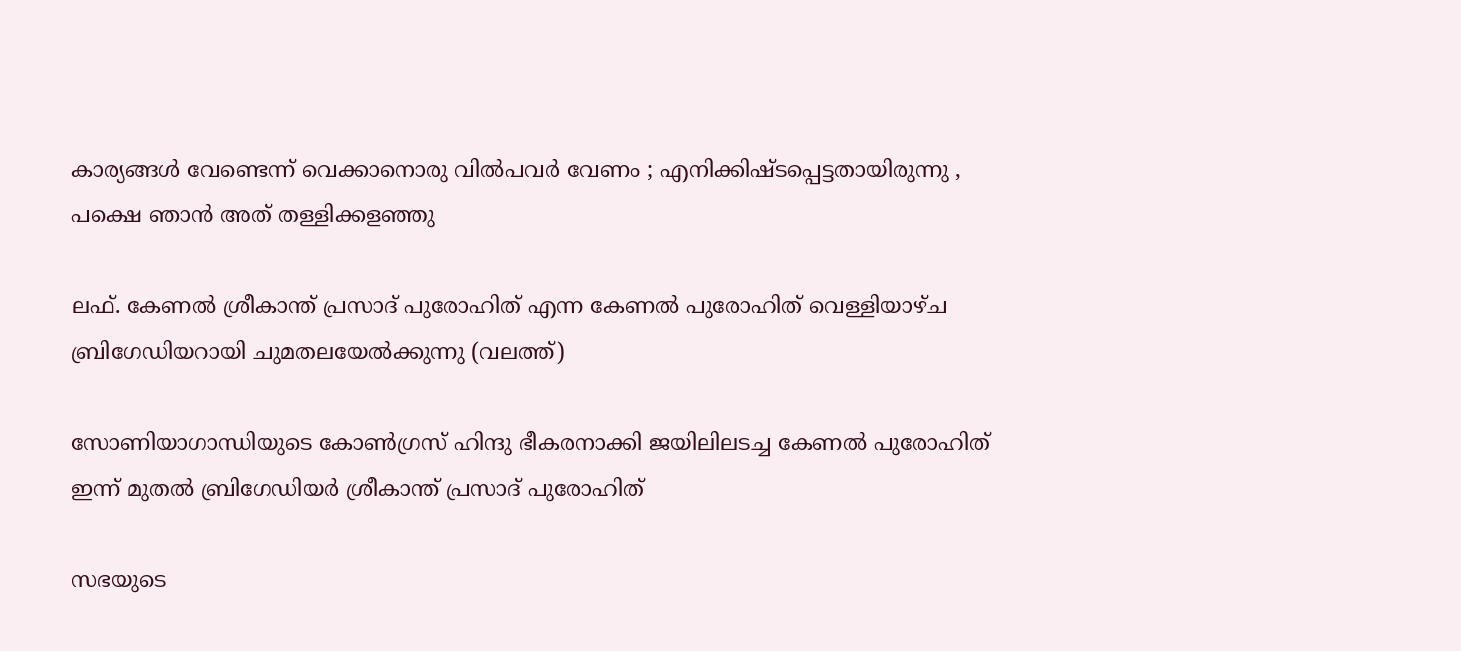കാര്യങ്ങള്‍ വേണ്ടെന്ന് വെക്കാനൊരു വില്‍പവര്‍ വേണം ; എനിക്കിഷ്ടപ്പെട്ടതായിരുന്നു , പക്ഷെ ഞാൻ അത് തള്ളിക്കളഞ്ഞു

ലഫ്. കേണല്‍ ശ്രീകാന്ത് പ്രസാദ് പുരോഹിത് എന്ന കേണല്‍ പുരോഹിത് വെള്ളിയാഴ്ച ബ്രിഗേഡിയറായി ചുമതലയേല്‍ക്കുന്നു (വലത്ത്)

സോണിയാഗാന്ധിയുടെ കോണ്‍ഗ്രസ് ഹിന്ദു ഭീകരനാക്കി ജയിലിലടച്ച കേണൽ പുരോഹിത് ഇന്ന് മുതൽ ബ്രിഗേഡിയർ ശ്രീകാന്ത് പ്രസാദ് പുരോഹിത്

സഭയുടെ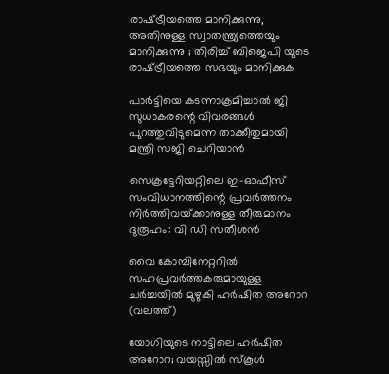രാഷ്‌ട്രീയത്തെ മാനിക്കുന്നു, അതിനുള്ള സ്വാതന്ത്ര്യത്തെയും മാനിക്കുന്നു ; തിരിച്ച് ബിജെപി യുടെ രാഷ്‌ട്രീയത്തെ സഭയും മാനിക്കുക

പാര്‍ട്ടിയെ കടന്നാക്രമിച്ചാല്‍ ജി സുധാകരന്റെ വിവരങ്ങള്‍ പുറത്തുവിടുമെന്ന താക്കീതുമായി മന്ത്രി സജി ചെറിയാന്‍

സെക്രട്ടേറിയറ്റിലെ ഇ-ഓഫീസ് സംവിധാനത്തിന്റെ പ്രവര്‍ത്തനം നിര്‍ത്തിവയ്‌ക്കാനുള്ള തീരുമാനം ദുരൂഹം: വി ഡി സതീശന്‍

വൈ കോമ്പിനേറ്ററില്‍ സഹപ്രവര്‍ത്തകരുമായുള്ള ചര്‍ച്ചയില്‍ മുഴുകി ഹര്‍ഷിത അറോറ (വലത്ത്)

യോഗിയുടെ നാട്ടിലെ ഹര്‍ഷിത അറോറ; വയസ്സില്‍ സ്കൂള്‍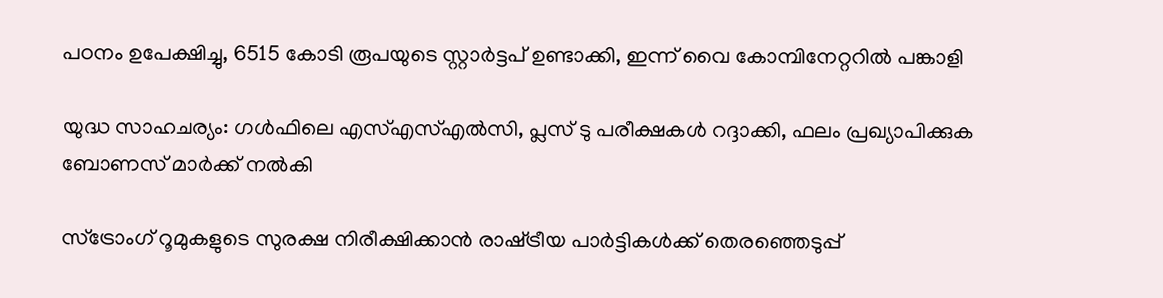പഠനം ഉപേക്ഷിച്ചു, 6515 കോടി രൂപയുടെ സ്റ്റാര്‍ട്ടപ് ഉണ്ടാക്കി, ഇന്ന് വൈ കോമ്പിനേറ്ററില്‍ പങ്കാളി

യുദ്ധ സാഹചര്യം: ഗള്‍ഫിലെ എസ്എസ്എല്‍സി, പ്ലസ് ടു പരീക്ഷകള്‍ റദ്ദാക്കി, ഫലം പ്രഖ്യാപിക്കുക ബോണസ് മാര്‍ക്ക് നല്‍കി

സ്ട്രോംഗ് റൂമുകളുടെ സുരക്ഷ നിരീക്ഷിക്കാന്‍ രാഷ്‌ട്രീയ പാര്‍ട്ടികള്‍ക്ക് തെരഞ്ഞെടുപ്പ്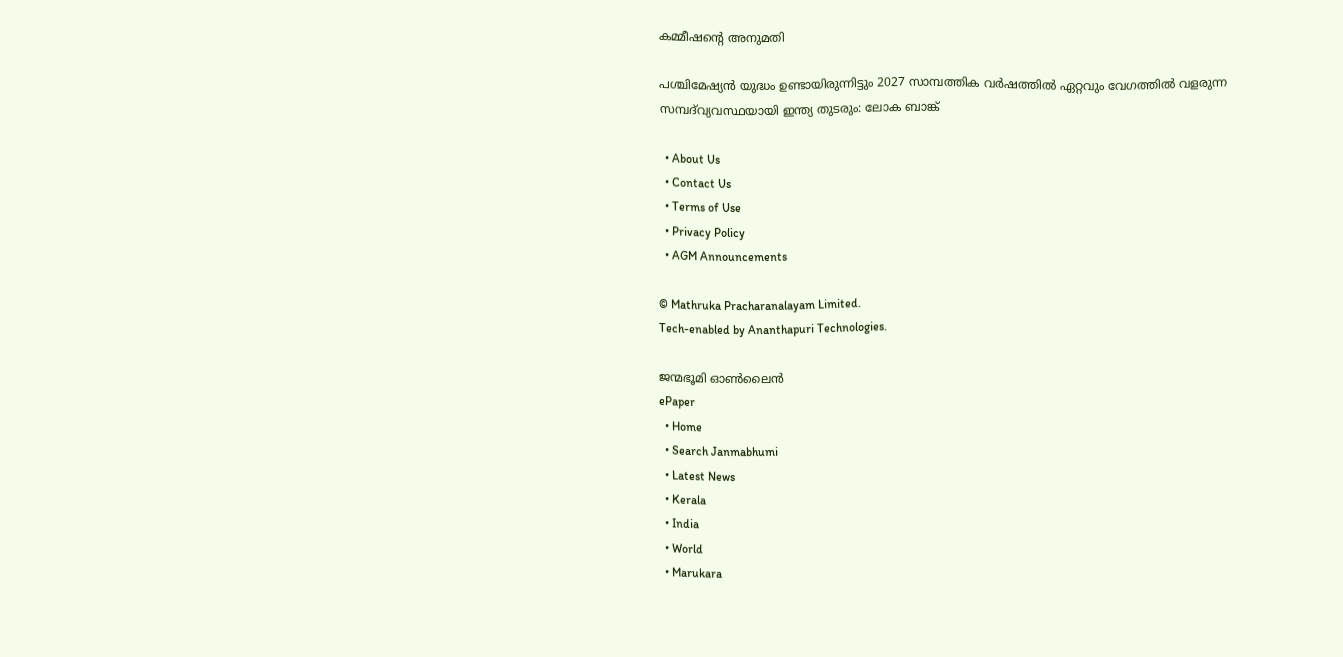കമ്മീഷന്റെ അനുമതി

പശ്ചിമേഷ്യൻ യുദ്ധം ഉണ്ടായിരുന്നിട്ടും 2027 സാമ്പത്തിക വർഷത്തിൽ ഏറ്റവും വേഗത്തിൽ വളരുന്ന സമ്പദ്‌വ്യവസ്ഥയായി ഇന്ത്യ തുടരും: ലോക ബാങ്ക്

  • About Us
  • Contact Us
  • Terms of Use
  • Privacy Policy
  • AGM Announcements

© Mathruka Pracharanalayam Limited.
Tech-enabled by Ananthapuri Technologies.

ജന്മഭൂമി ഓണ്‍ലൈന്‍
ePaper
  • Home
  • Search Janmabhumi
  • Latest News
  • Kerala
  • India
  • World
  • Marukara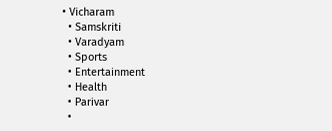• Vicharam
  • Samskriti
  • Varadyam
  • Sports
  • Entertainment
  • Health
  • Parivar
  •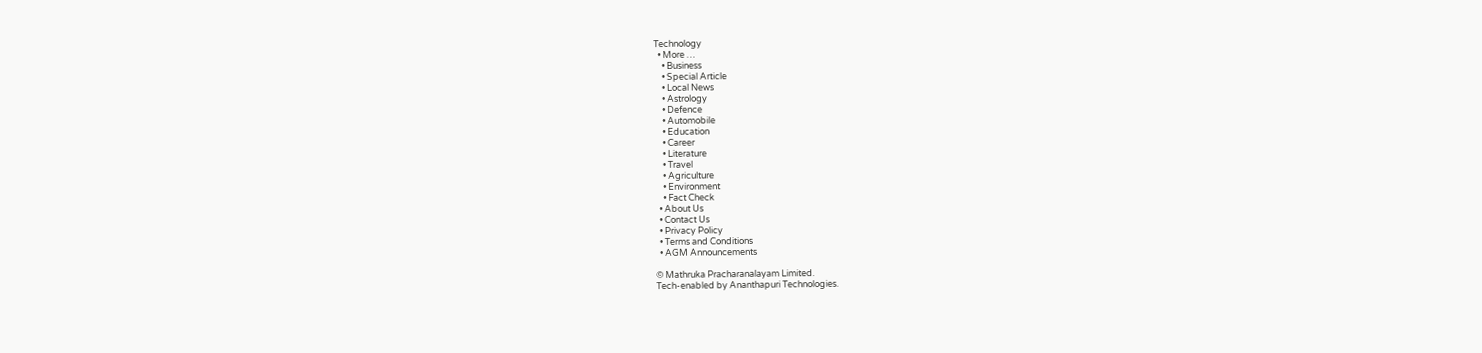Technology
  • More …
    • Business
    • Special Article
    • Local News
    • Astrology
    • Defence
    • Automobile
    • Education
    • Career
    • Literature
    • Travel
    • Agriculture
    • Environment
    • Fact Check
  • About Us
  • Contact Us
  • Privacy Policy
  • Terms and Conditions
  • AGM Announcements

© Mathruka Pracharanalayam Limited.
Tech-enabled by Ananthapuri Technologies.